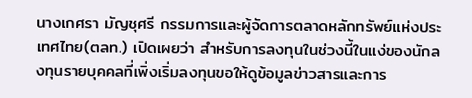นางเกศรา มัญชุศรี กรรมการและผู้จัดการตลาดหลักทรัพย์แห่งประเทศไทย(ตลท.) เปิดเผยว่า สำหรับการลงทุนในช่วงนี้ในแง่ของนักลงทุนรายบุคคลที่เพิ่งเริ่มลงทุนขอให้ดูข้อมูลข่าวสารและการ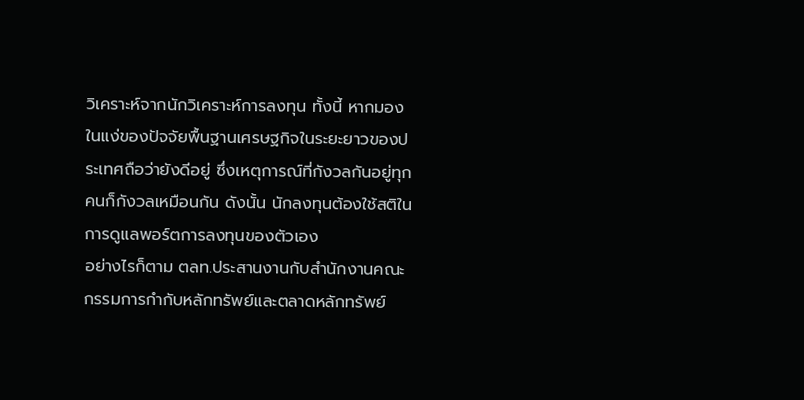วิเคราะห์จากนักวิเคราะห์การลงทุน ทั้งนี้ หากมองในแง่ของปัจจัยพื้นฐานเศรษฐกิจในระยะยาวของประเทศถือว่ายังดีอยู่ ซึ่งเหตุการณ์ที่กังวลกันอยู่ทุกคนก็กังวลเหมือนกัน ดังนั้น นักลงทุนต้องใช้สติในการดูแลพอร์ตการลงทุนของตัวเอง
อย่างไรก็ตาม ตลท.ประสานงานกับสำนักงานคณะกรรมการกำกับหลักทรัพย์และตลาดหลักทรัพย์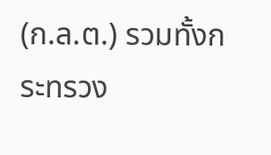(ก.ล.ต.) รวมทั้งกระทรวง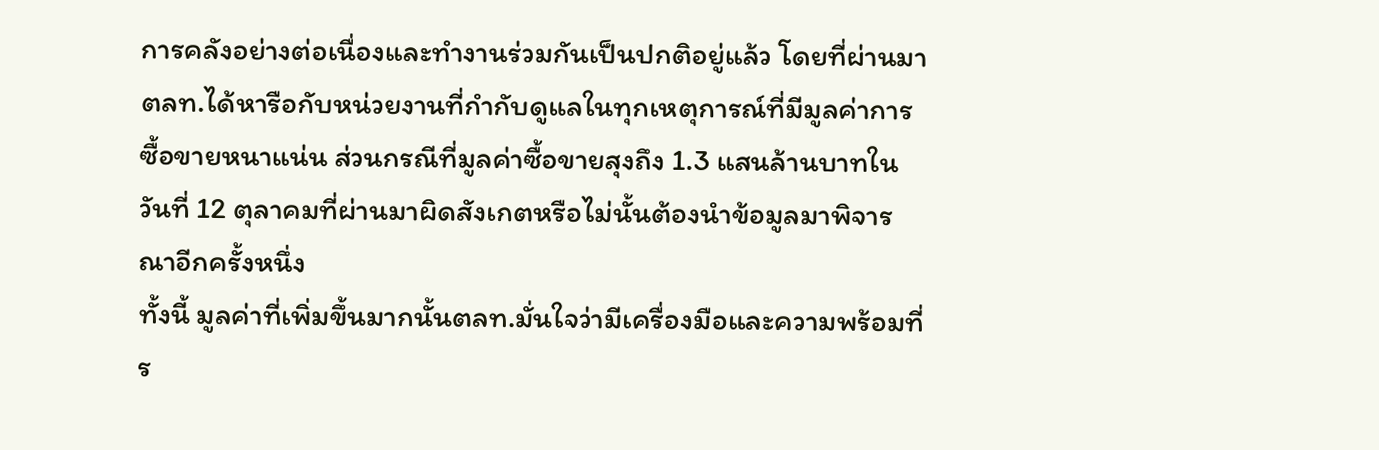การคลังอย่างต่อเนื่องและทำงานร่วมกันเป็นปกติอยู่แล้ว โดยที่ผ่านมาตลท.ได้หารือกับหน่วยงานที่กำกับดูแลในทุกเหตุการณ์ที่มีมูลค่าการซื้อขายหนาแน่น ส่วนกรณีที่มูลค่าซื้อขายสุงถึง 1.3 แสนล้านบาทในวันที่ 12 ตุลาคมที่ผ่านมาผิดสังเกตหรือไม่นั้นต้องนำข้อมูลมาพิจารณาอีกครั้งหนึ่ง
ทั้งนี้ มูลค่าที่เพิ่มขึ้นมากนั้นตลท.มั่นใจว่ามีเครื่องมือและความพร้อมที่ร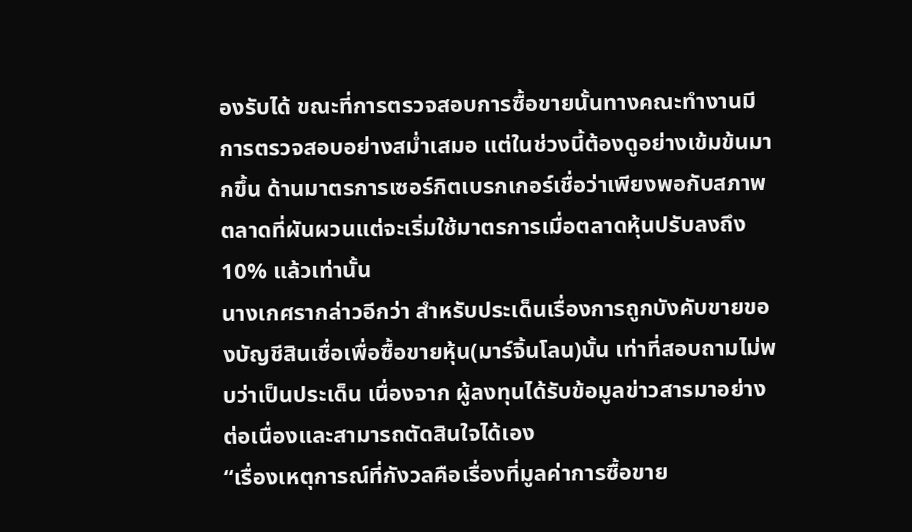องรับได้ ขณะที่การตรวจสอบการซื้อขายนั้นทางคณะทำงานมีการตรวจสอบอย่างสม่ำเสมอ แต่ในช่วงนี้ต้องดูอย่างเข้มข้นมากขึ้น ด้านมาตรการเซอร์กิตเบรกเกอร์เชื่อว่าเพียงพอกับสภาพตลาดที่ผันผวนแต่จะเริ่มใช้มาตรการเมื่อตลาดหุ้นปรับลงถึง 10% แล้วเท่านั้น
นางเกศรากล่าวอีกว่า สำหรับประเด็นเรื่องการถูกบังคับขายของบัญชีสินเชื่อเพื่อซื้อขายหุ้น(มาร์จิ้นโลน)นั้น เท่าที่สอบถามไม่พบว่าเป็นประเด็น เนื่องจาก ผู้ลงทุนได้รับข้อมูลข่าวสารมาอย่างต่อเนื่องและสามารถตัดสินใจได้เอง
“เรื่องเหตุการณ์ที่กังวลคือเรื่องที่มูลค่าการซื้อขาย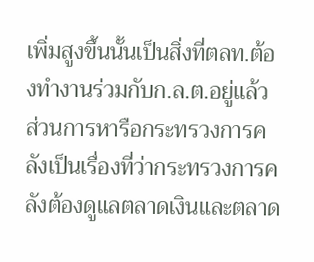เพิ่มสูงขึ้นนั้นเป็นสิ่งที่ตลท.ต้องทำงานร่วมกับก.ล.ต.อยู่แล้ว ส่วนการหารือกระทรวงการคลังเป็นเรื่องที่ว่ากระทรวงการคลังต้องดูแลตลาดเงินและตลาด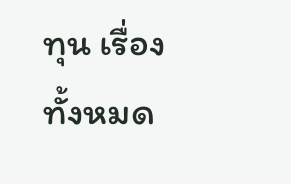ทุน เรื่องทั้งหมด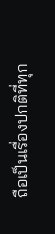ถือเป็นเรื่องปกติที่ทุก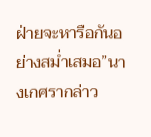ฝ่ายจะหารือกันอย่างสม่ำเสมอ”นางเกศรากล่าว